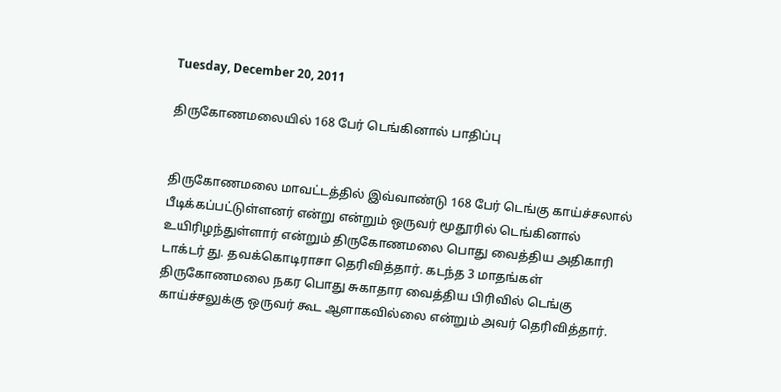Tuesday, December 20, 2011

திருகோணமலையில் 168 பேர் டெங்கினால் பாதிப்பு


திருகோணமலை மாவட்டத்தில் இவ்வாண்டு 168 பேர் டெங்கு காய்ச்சலால் பீடிக்கப்பட்டுள்ளனர் என்று என்றும் ஒருவர் மூதூரில் டெங்கினால் உயிரிழந்துள்ளார் என்றும் திருகோணமலை பொது வைத்திய அதிகாரி டாக்டர் து. தவக்கொடிராசா தெரிவித்தார். கடந்த 3 மாதங்கள் திருகோணமலை நகர பொது சுகாதார வைத்திய பிரிவில் டெங்கு காய்ச்சலுக்கு ஒருவர் கூட ஆளாகவில்லை என்றும் அவர் தெரிவித்தார்.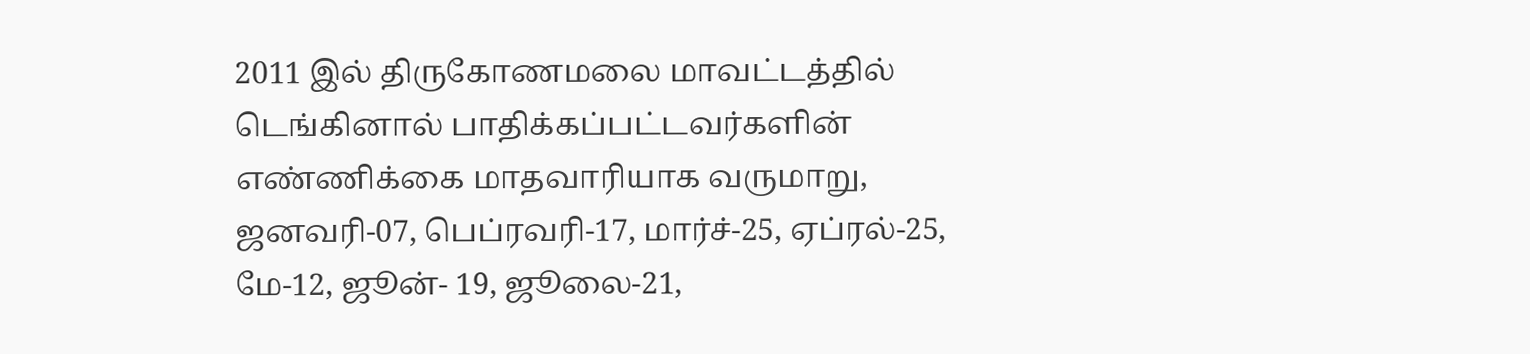2011 இல் திருகோணமலை மாவட்டத்தில் டெங்கினால் பாதிக்கப்பட்டவர்களின் எண்ணிக்கை மாதவாரியாக வருமாறு, ஜனவரி-07, பெப்ரவரி-17, மார்ச்-25, ஏப்ரல்-25, மே-12, ஜூன்- 19, ஜூலை-21,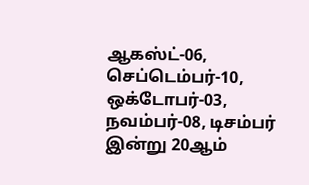ஆகஸ்ட்-06, செப்டெம்பர்-10, ஒக்டோபர்-03, நவம்பர்-08, டிசம்பர் இன்று 20ஆம்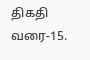திகதி வரை-15.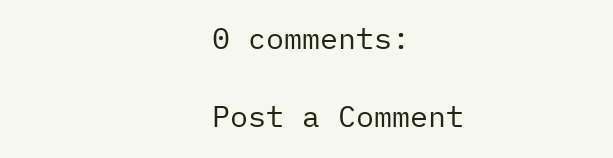0 comments:

Post a Comment